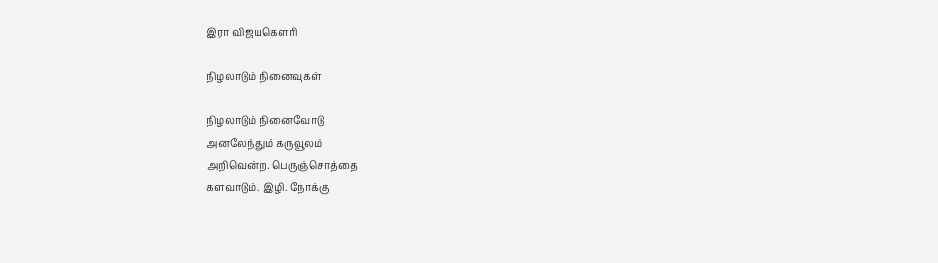இரா விஜயகௌரி

நிழலாடும் நினைவுகள்

நிழலாடும் நினைவோடு
அனலேந்தும் கருவூலம்
அறிவென்ற. பெருஞ்சொத்தை
களவாடும். இழி. நோக்கு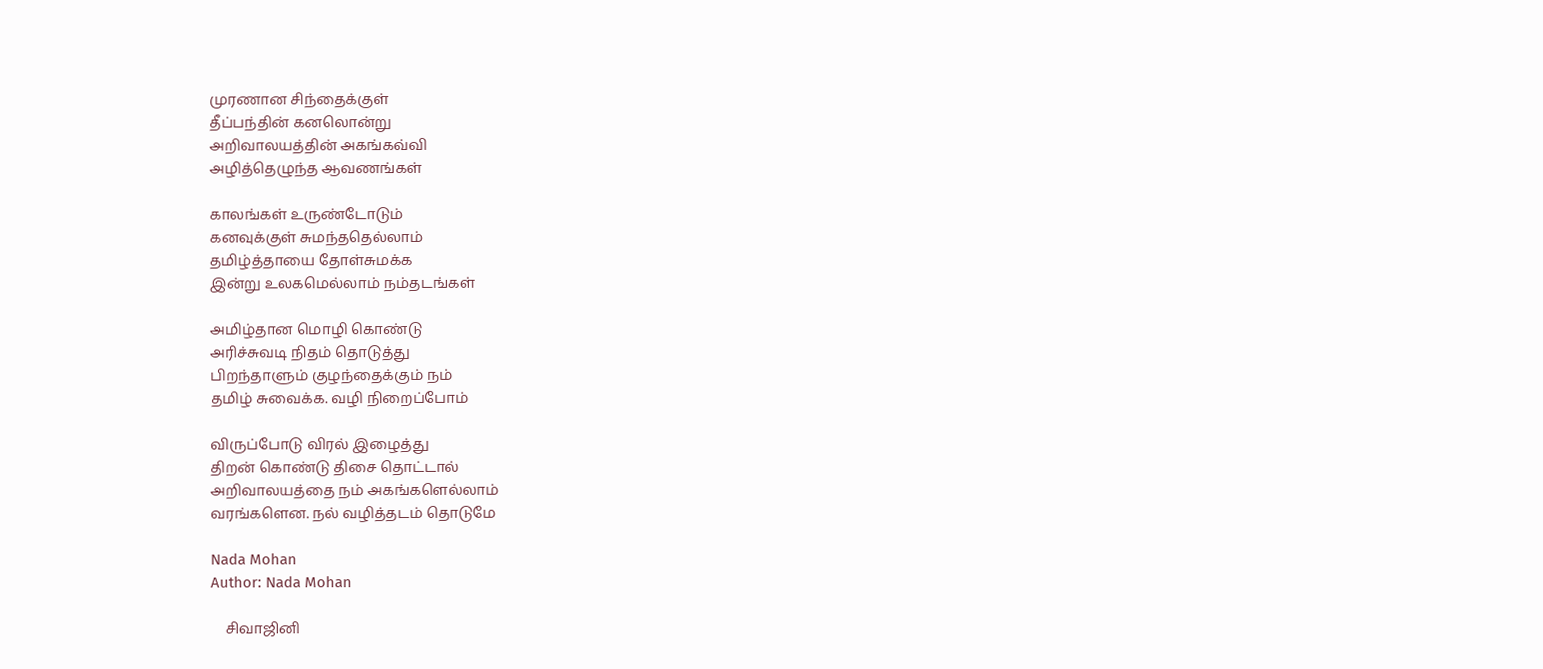முரணான சிந்தைக்குள்
தீப்பந்தின் கனலொன்று
அறிவாலயத்தின் அகங்கவ்வி
அழித்தெழுந்த ஆவணங்கள்

காலங்கள் உருண்டோடும்
கனவுக்குள் சுமந்ததெல்லாம்
தமிழ்த்தாயை தோள்சுமக்க
இன்று உலகமெல்லாம் நம்தடங்கள்

அமிழ்தான மொழி கொண்டு
அரிச்சுவடி நிதம் தொடுத்து
பிறந்தாளும் குழந்தைக்கும் நம்
தமிழ் சுவைக்க. வழி நிறைப்போம்

விருப்போடு விரல் இழைத்து
திறன் கொண்டு திசை தொட்டால்
அறிவாலயத்தை நம் அகங்களெல்லாம்
வரங்களென. நல் வழித்தடம் தொடுமே

Nada Mohan
Author: Nada Mohan

    சிவாஜினி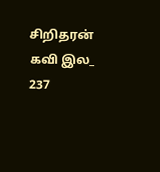சிறிதரன் கவி இல_ 237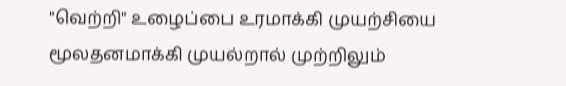"வெற்றி" உழைப்பை உரமாக்கி முயற்சியை மூலதனமாக்கி முயல்றால் முற்றிலும்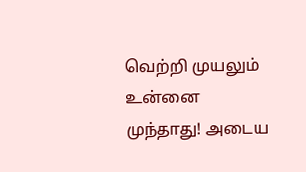வெற்றி முயலும் உன்னை முந்தாது! அடைய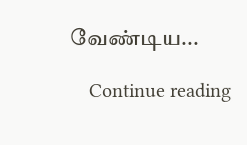வேண்டிய...

    Continue reading